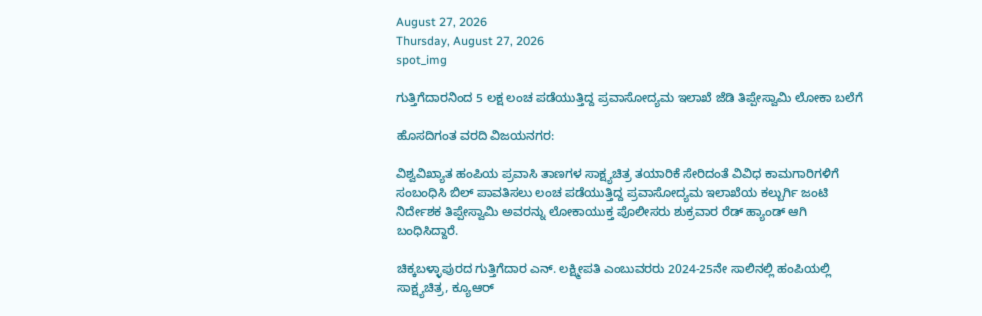August 27, 2026
Thursday, August 27, 2026
spot_img

ಗುತ್ತಿಗೆದಾರನಿಂದ 5 ಲಕ್ಷ ಲಂಚ ಪಡೆಯುತ್ತಿದ್ದ ಪ್ರವಾಸೋದ್ಯಮ ಇಲಾಖೆ ಜೆಡಿ ತಿಪ್ಪೇಸ್ವಾಮಿ ಲೋಕಾ ಬಲೆಗೆ

ಹೊಸದಿಗಂತ ವರದಿ ವಿಜಯನಗರ:

ವಿಶ್ವವಿಖ್ಯಾತ ಹಂಪಿಯ ಪ್ರವಾಸಿ ತಾಣಗಳ ಸಾಕ್ಷ್ಯಚಿತ್ರ ತಯಾರಿಕೆ ಸೇರಿದಂತೆ ವಿವಿಧ ಕಾಮಗಾರಿಗಳಿಗೆ ಸಂಬಂಧಿಸಿ ಬಿಲ್ ಪಾವತಿಸಲು ಲಂಚ ಪಡೆಯುತ್ತಿದ್ದ ಪ್ರವಾಸೋದ್ಯಮ ಇಲಾಖೆಯ ಕಲ್ಬುರ್ಗಿ ಜಂಟಿ ನಿರ್ದೇಶಕ ತಿಪ್ಪೇಸ್ವಾಮಿ‌ ಅವರನ್ನು ಲೋಕಾಯುಕ್ತ ಪೊಲೀಸರು ಶುಕ್ರವಾರ ರೆಡ್ ಹ್ಯಾಂಡ್ ಆಗಿ ಬಂಧಿಸಿದ್ದಾರೆ.

ಚಿಕ್ಕಬಳ್ಳಾಪುರದ ಗುತ್ತಿಗೆದಾರ ಎನ್. ಲಕ್ಷ್ಮೀಪತಿ ಎಂಬುವರರು 2024-25ನೇ ಸಾಲಿನಲ್ಲಿ ಹಂಪಿಯಲ್ಲಿ ಸಾಕ್ಷ್ಯಚಿತ್ರ, ಕ್ಯೂಆರ್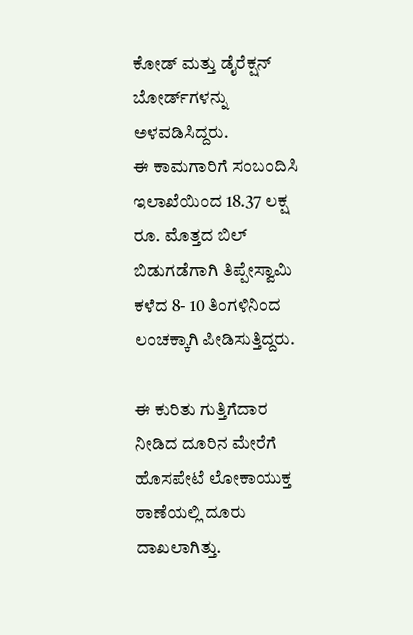ಕೋಡ್ ಮತ್ತು ಡೈರೆಕ್ಷನ್ ಬೋರ್ಡ್‌ಗಳನ್ನು ಅಳವಡಿಸಿದ್ದರು.
ಈ ಕಾಮಗಾರಿಗೆ ಸಂಬಂದಿಸಿ ಇಲಾಖೆಯಿಂದ 18.37 ಲಕ್ಷ ರೂ. ಮೊತ್ತದ ಬಿಲ್ ಬಿಡುಗಡೆಗಾಗಿ ತಿಪ್ಪೇಸ್ವಾಮಿ ಕಳೆದ 8- 10 ತಿಂಗಳಿನಿಂದ ಲಂಚಕ್ಕಾಗಿ ಪೀಡಿಸುತ್ತಿದ್ದರು.

ಈ ಕುರಿತು ಗುತ್ತಿಗೆದಾರ ನೀಡಿದ ದೂರಿನ ಮೇರೆಗೆ ಹೊಸಪೇಟೆ ಲೋಕಾಯುಕ್ತ ಠಾಣೆಯಲ್ಲಿ ದೂರು ದಾಖಲಾಗಿತ್ತು.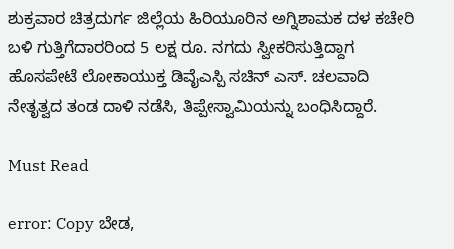ಶುಕ್ರವಾರ ಚಿತ್ರದುರ್ಗ ಜಿಲ್ಲೆಯ ಹಿರಿಯೂರಿನ ಅಗ್ನಿಶಾಮಕ ದಳ ಕಚೇರಿ ಬಳಿ ಗುತ್ತಿಗೆದಾರರಿಂದ 5 ಲಕ್ಷ ರೂ. ನಗದು ಸ್ವೀಕರಿಸುತ್ತಿದ್ದಾಗ ಹೊಸಪೇಟೆ ಲೋಕಾಯುಕ್ತ ಡಿವೈಎಸ್ಪಿ ಸಚಿನ್ ಎಸ್. ಚಲವಾದಿ ನೇತೃತ್ವದ ತಂಡ ದಾಳಿ ನಡೆಸಿ, ತಿಪ್ಪೇಸ್ವಾಮಿಯನ್ನು ಬಂಧಿಸಿದ್ದಾರೆ.

Must Read

error: Copy ಬೇಡ,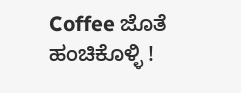Coffee ಜೊತೆ ಹಂಚಿಕೊಳ್ಳಿ !